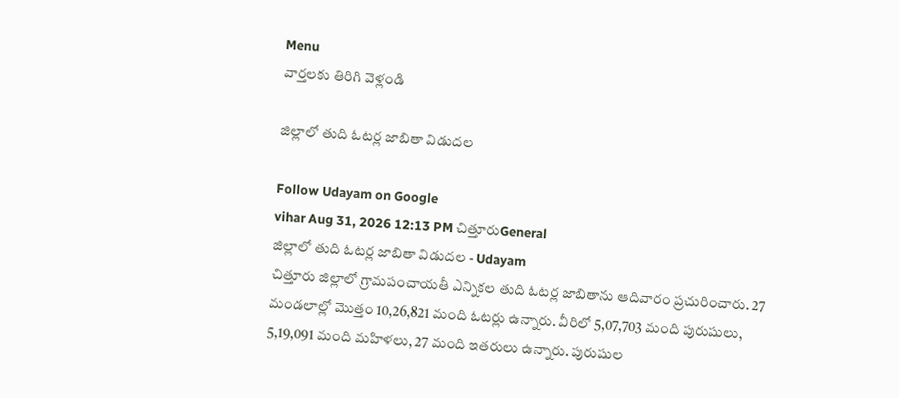Menu
వార్తలకు తిరిగి వెళ్లండి

జిల్లాలో తుది ఓటర్ల జాబితా విడుదల

Follow Udayam on Google
vihar Aug 31, 2026 12:13 PM చిత్తూరుGeneral
జిల్లాలో తుది ఓటర్ల జాబితా విడుదల - Udayam
చిత్తూరు జిల్లాలో గ్రామపంచాయతీ ఎన్నికల తుది ఓటర్ల జాబితాను ఆదివారం ప్రచురించారు. 27 మండలాల్లో మొత్తం 10,26,821 మంది ఓటర్లు ఉన్నారు. వీరిలో 5,07,703 మంది పురుషులు, 5,19,091 మంది మహిళలు, 27 మంది ఇతరులు ఉన్నారు. పురుషుల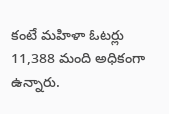కంటే మహిళా ఓటర్లు 11,388 మంది అధికంగా ఉన్నారు.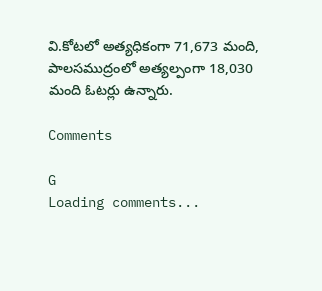వి.కోటలో అత్యధికంగా 71,673 మంది, పాలసముద్రంలో అత్యల్పంగా 18,030 మంది ఓటర్లు ఉన్నారు.

Comments

G
Loading comments...